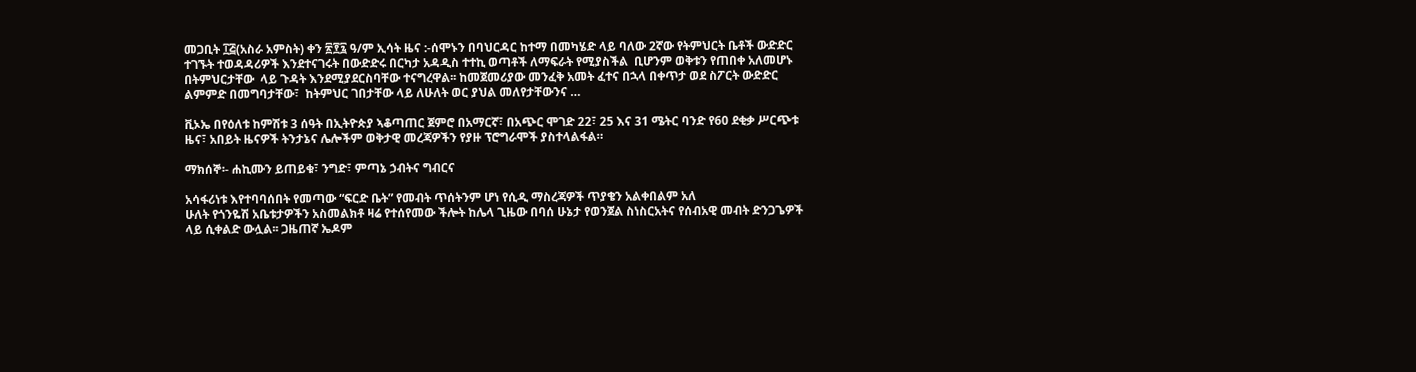መጋቢት ፲፭(አስራ አምስት) ቀን ፳፻፯ ዓ/ም ኢሳት ዜና :-ሰሞኑን በባህርዳር ከተማ በመካሄድ ላይ ባለው 2ኛው የትምህርት ቤቶች ውድድር ተገኙት ተወዳዳሪዎች እንደተናገሩት በውድድሩ በርካታ አዳዲስ ተተኪ ወጣቶች ለማፍራት የሚያስችል  ቢሆንም ወቅቱን የጠበቀ አለመሆኑ በትምህርታቸው  ላይ ጉዳት እንደሚያደርስባቸው ተናግረዋል፡፡ ከመጀመሪያው መንፈቅ አመት ፈተና በኋላ በቀጥታ ወደ ስፖርት ውድድር ልምምድ በመግባታቸው፣  ከትምህር ገበታቸው ላይ ለሁለት ወር ያህል መለየታቸውንና …

ቪኦኤ በየዕለቱ ከምሽቱ 3 ሰዓት በኢትዮጵያ ኣቆጣጠር ጀምሮ በአማርኛ፣ በአጭር ሞገድ 22፣ 25 እና 31 ሜትር ባንድ የ60 ደቂቃ ሥርጭቱ ዜና፣ አበይት ዜናዎች ትንታኔና ሌሎችም ወቅታዊ መረጃዎችን የያዙ ፕሮግራሞች ያስተላልፋል።

ማክሰኞ፡- ሐኪሙን ይጠይቁ፣ ንግድ፣ ምጣኔ ኃብትና ግብርና

አሳፋሪነቱ እየተባባሰበት የመጣው “ፍርድ ቤት” የመብት ጥሰትንም ሆነ የሲዲ ማስረጃዎች ጥያቄን አልቀበልም አለ
ሁለት የጎንዬሽ አቤቱታዎችን አስመልክቶ ዛሬ የተሰየመው ችሎት ከሌላ ጊዜው በባሰ ሁኔታ የወንጀል ስነስርአትና የሰብአዊ መብት ድንጋጌዎች ላይ ሲቀልድ ውሏል፡፡ ጋዜጠኛ ኤዶም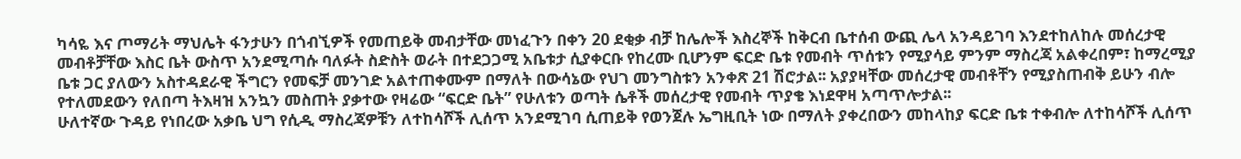ካሳዬ እና ጦማሪት ማህሌት ፋንታሁን በጎብኚዎች የመጠይቅ መብታቸው መነፈጉን በቀን 20 ደቂቃ ብቻ ከሌሎች እስረኞች ከቅርብ ቤተሰብ ውጪ ሌላ አንዳይገባ እንደተከለከሉ መሰረታዊ መብቶቻቸው እስር ቤት ውስጥ አንደሚጣሱ ባለፉት ስድስት ወራት በተደጋጋሚ አቤቱታ ሲያቀርቡ የከረሙ ቢሆንም ፍርድ ቤቱ የመብት ጥሰቱን የሚያሳይ ምንም ማስረጃ አልቀረበም፣ ከማረሚያ ቤቱ ጋር ያለውን አስተዳደራዊ ችግርን የመፍቻ መንገድ አልተጠቀሙም በማለት በውሳኔው የህገ መንግስቱን አንቀጽ 21 ሽሮታል፡፡ አያያዛቸው መሰረታዊ መብቶቸን የሚያስጠብቅ ይሁን ብሎ የተለመደውን የለበጣ ትእዛዝ አንኳን መስጠት ያቃተው የዛሬው “ፍርድ ቤት” የሁለቱን ወጣት ሴቶች መሰረታዊ የመብት ጥያቄ እነደዋዛ አጣጥሎታል፡፡
ሁለተኛው ጉዳይ የነበረው አቃቤ ህግ የሲዲ ማስረጃዎቹን ለተከሳሾች ሊሰጥ አንደሚገባ ሲጠይቅ የወንጀሉ ኤግዚቢት ነው በማለት ያቀረበውን መከላከያ ፍርድ ቤቱ ተቀብሎ ለተከሳሾች ሊሰጥ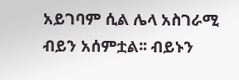አይገባም ሲል ሌላ አስገራሚ ብይን አሰምቷል፡፡ ብይኑን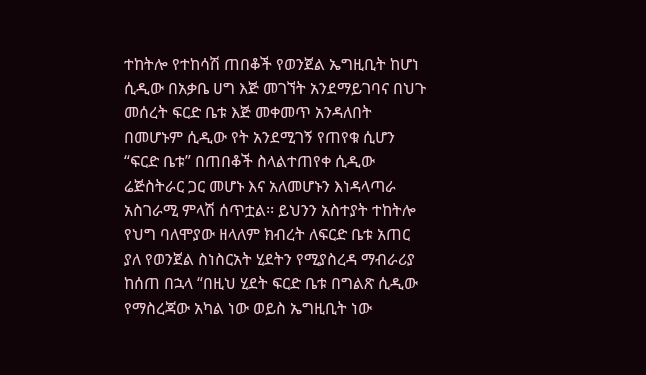ተከትሎ የተከሳሽ ጠበቆች የወንጀል ኤግዚቢት ከሆነ ሲዲው በአቃቤ ሀግ እጅ መገኘት አንደማይገባና በህጉ መሰረት ፍርድ ቤቱ እጅ መቀመጥ አንዳለበት በመሆኑም ሲዲው የት አንደሚገኝ የጠየቁ ሲሆን “ፍርድ ቤቱ” በጠበቆች ስላልተጠየቀ ሲዲው ሬጅስትራር ጋር መሆኑ እና አለመሆኑን እነዳላጣራ አስገራሚ ምላሽ ሰጥቷል፡፡ ይህንን አስተያት ተከትሎ የህግ ባለሞያው ዘላለም ክብረት ለፍርድ ቤቱ አጠር ያለ የወንጀል ስነስርአት ሂደትን የሚያስረዳ ማብራሪያ ከሰጠ በኋላ “በዚህ ሂደት ፍርድ ቤቱ በግልጽ ሲዲው የማስረጃው አካል ነው ወይስ ኤግዚቢት ነው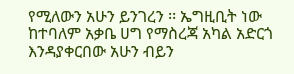የሚለውን አሁን ይንገረን ፡፡ ኤግዚቢት ነው ከተባለም አቃቤ ሀግ የማስረጃ አካል አድርጎ እንዳያቀርበው አሁን ብይን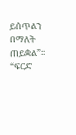ይሰጥልን በማለት ጠይቋል”፡፡ “ፍርድ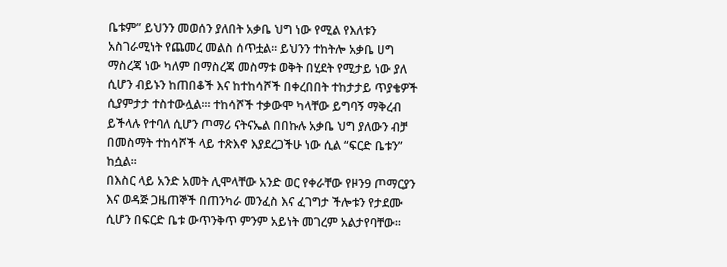ቤቱም” ይህንን መወሰን ያለበት አቃቤ ህግ ነው የሚል የእለቱን አስገራሚነት የጨመረ መልስ ሰጥቷል፡፡ ይህንን ተከትሎ አቃቤ ሀግ ማስረጃ ነው ካለም በማስረጃ መስማቱ ወቅት በሂደት የሚታይ ነው ያለ ሲሆን ብይኑን ከጠበቆች እና ከተከሳሾች በቀረበበት ተከታታይ ጥያቄዎች ሲያምታታ ተስተውሏል፡። ተከሳሾች ተቃውሞ ካላቸው ይግባኝ ማቅረብ ይችላሉ የተባለ ሲሆን ጦማሪ ናትናኤል በበኩሉ አቃቤ ህግ ያለውን ብቻ በመስማት ተከሳሾች ላይ ተጽእኖ እያደረጋችሁ ነው ሲል “ፍርድ ቤቱን” ከሷል፡፡
በእስር ላይ አንድ አመት ሊሞላቸው አንድ ወር የቀራቸው የዞን9 ጦማርያን እና ወዳጅ ጋዜጠኞች በጠንካራ መንፈስ እና ፈገግታ ችሎቱን የታደሙ ሲሆን በፍርድ ቤቱ ውጥንቅጥ ምንም አይነት መገረም አልታየባቸው፡፡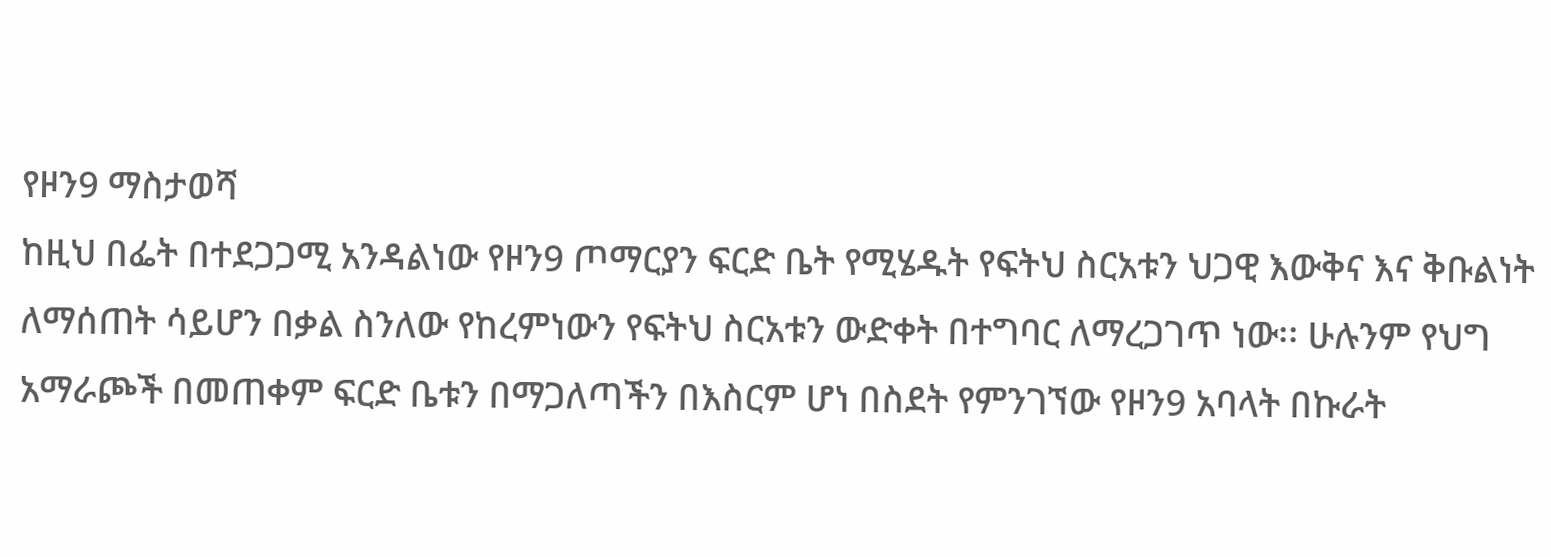የዞን9 ማስታወሻ
ከዚህ በፌት በተደጋጋሚ አንዳልነው የዞን9 ጦማርያን ፍርድ ቤት የሚሄዱት የፍትህ ስርአቱን ህጋዊ እውቅና እና ቅቡልነት ለማሰጠት ሳይሆን በቃል ስንለው የከረምነውን የፍትህ ስርአቱን ውድቀት በተግባር ለማረጋገጥ ነው፡፡ ሁሉንም የህግ አማራጮች በመጠቀም ፍርድ ቤቱን በማጋለጣችን በእስርም ሆነ በስደት የምንገኘው የዞን9 አባላት በኩራት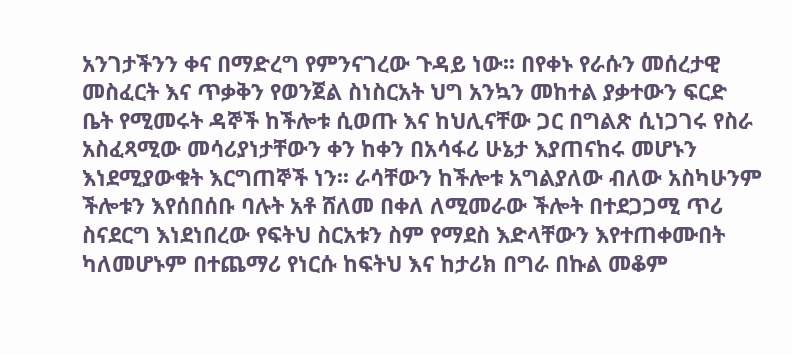አንገታችንን ቀና በማድረግ የምንናገረው ጉዳይ ነው፡፡ በየቀኑ የራሱን መሰረታዊ መስፈርት እና ጥቃቅን የወንጀል ስነስርአት ህግ አንኳን መከተል ያቃተውን ፍርድ ቤት የሚመሩት ዳኞች ከችሎቱ ሲወጡ እና ከህሊናቸው ጋር በግልጽ ሲነጋገሩ የስራ አስፈጻሚው መሳሪያነታቸውን ቀን ከቀን በአሳፋሪ ሁኔታ እያጠናከሩ መሆኑን እነደሚያውቁት እርግጠኞች ነን፡፡ ራሳቸውን ከችሎቱ አግልያለው ብለው አስካሁንም ችሎቱን እየሰበሰቡ ባሉት አቶ ሸለመ በቀለ ለሚመራው ችሎት በተደጋጋሚ ጥሪ ስናደርግ እነደነበረው የፍትህ ስርአቱን ስም የማደስ እድላቸውን እየተጠቀሙበት ካለመሆኑም በተጨማሪ የነርሱ ከፍትህ እና ከታሪክ በግራ በኩል መቆም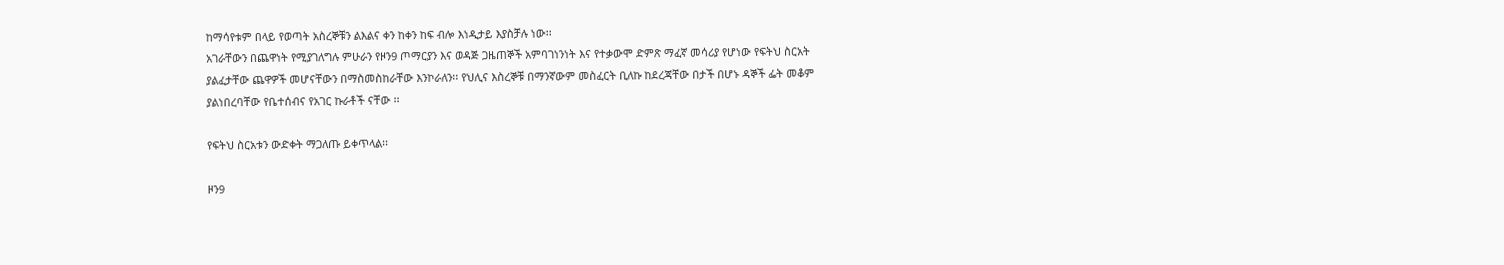ከማሳየቱም በላይ የወጣት አስረኞቹን ልእልና ቀን ከቀን ከፍ ብሎ እነዲታይ እያስቻሉ ነው፡፡
አገራቸውን በጨዋነት የሚያገለግሉ ምሁራን የዞን9 ጦማርያን እና ወዳጅ ጋዜጠኞች አምባገነንነት እና የተቃውሞ ድምጽ ማፈኛ መሳሪያ የሆነው የፍትህ ስርአት ያልፈታቸው ጨዋዎች መሆናቸውን በማስመስከራቸው እንኮራለን፡፡ የህሊና እስረኞቹ በማንኛውም መስፈርት ቢለኩ ከደረጃቸው በታች በሆኑ ዳኞች ፌት መቆም ያልነበረባቸው የቤተሰብና የአገር ኩራቶች ናቸው ፡፡

የፍትህ ስርአቱን ውድቀት ማጋለጡ ይቀጥላል፡፡

ዞን9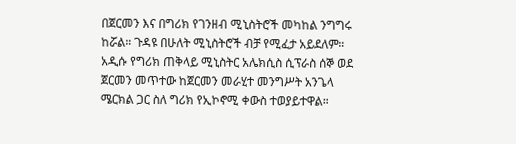በጀርመን እና በግሪክ የገንዘብ ሚኒስትሮች መካከል ንግግሩ ከሯል። ጉዳዩ በሁለት ሚኒስትሮች ብቻ የሚፈታ አይደለም። አዲሱ የግሪክ ጠቅላይ ሚኒስትር አሌክሲስ ሲፕራስ ሰኞ ወደ ጀርመን መጥተው ከጀርመን መራሂተ መንግሥት አንጌላ ሜርክል ጋር ስለ ግሪክ የኢኮኖሚ ቀውስ ተወያይተዋል።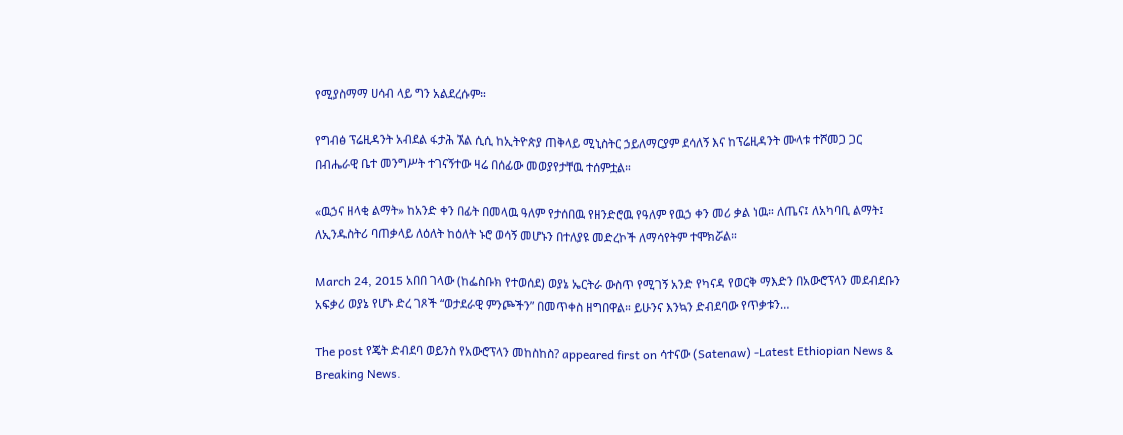የሚያስማማ ሀሳብ ላይ ግን አልደረሱም።

የግብፅ ፕሬዚዳንት አብደል ፋታሕ ኧል ሲሲ ከኢትዮጵያ ጠቅላይ ሚኒስትር ኃይለማርያም ደሳለኝ እና ከፕሬዚዳንት ሙላቱ ተሾመጋ ጋር በብሔራዊ ቤተ መንግሥት ተገናኝተው ዛሬ በሰፊው መወያየታቸዉ ተሰምቷል።

«ዉኃና ዘላቂ ልማት» ከአንድ ቀን በፊት በመላዉ ዓለም የታሰበዉ የዘንድሮዉ የዓለም የዉኃ ቀን መሪ ቃል ነዉ። ለጤና፤ ለአካባቢ ልማት፤ ለኢንዱስትሪ ባጠቃላይ ለዕለት ከዕለት ኑሮ ወሳኝ መሆኑን በተለያዩ መድረኮች ለማሳየትም ተሞክሯል።

March 24, 2015 አበበ ገላው (ከፌስቡክ የተወሰደ) ወያኔ ኤርትራ ውስጥ የሚገኝ አንድ የካናዳ የወርቅ ማእድን በአውሮፕላን መደብደቡን አፍቃሪ ወያኔ የሆኑ ድረ ገጾች “ወታደራዊ ምንጮችን” በመጥቀስ ዘግበዋል። ይሁንና እንኳን ድብደባው የጥቃቱን…

The post የጄት ድብደባ ወይንስ የአውሮፕላን መከስከስ? appeared first on ሳተናው (Satenaw) -Latest Ethiopian News & Breaking News.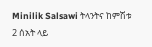Minilik Salsawi ትላንትና ከምሽቱ 2 ሰአት ላይ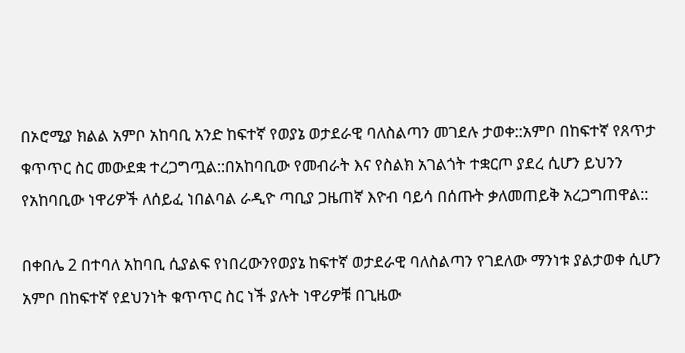በኦሮሚያ ክልል አምቦ አከባቢ አንድ ከፍተኛ የወያኔ ወታደራዊ ባለስልጣን መገደሉ ታወቀ::አምቦ በከፍተኛ የጸጥታ ቁጥጥር ስር መውደቋ ተረጋግጧል::በአከባቢው የመብራት እና የስልክ አገልጎት ተቋርጦ ያደረ ሲሆን ይህንን የአከባቢው ነዋሪዎች ለሰይፈ ነበልባል ራዲዮ ጣቢያ ጋዜጠኛ እዮብ ባይሳ በሰጡት ቃለመጠይቅ አረጋግጠዋል::

በቀበሌ 2 በተባለ አከባቢ ሲያልፍ የነበረውንየወያኔ ከፍተኛ ወታደራዊ ባለስልጣን የገደለው ማንነቱ ያልታወቀ ሲሆን አምቦ በከፍተኛ የደህንነት ቁጥጥር ስር ነች ያሉት ነዋሪዎቹ በጊዜው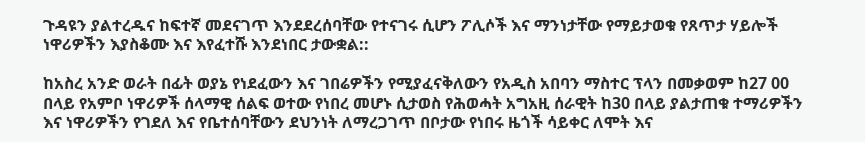ጉዳዩን ያልተረዱና ከፍተኛ መደናገጥ እንደደረሰባቸው የተናገሩ ሲሆን ፖሊሶች እና ማንነታቸው የማይታወቁ የጸጥታ ሃይሎች ነዋሪዎችን እያስቆሙ እና እየፈተሹ እንደነበር ታውቋል::

ከአስረ አንድ ወራት በፊት ወያኔ የነደፈውን እና ገበሬዎችን የሚያፈናቅለውን የአዲስ አበባን ማስተር ፕላን በመቃወም ከ27 00 በላይ የአምቦ ነዋሪዎች ሰላማዊ ሰልፍ ወተው የነበረ መሆኑ ሲታወስ የሕወሓት አግአዚ ሰራዊት ከ30 በላይ ያልታጠቁ ተማሪዎችን እና ነዋሪዎችን የገደለ እና የቤተሰባቸውን ደህንነት ለማረጋገጥ በቦታው የነበሩ ዜጎች ሳይቀር ለሞት እና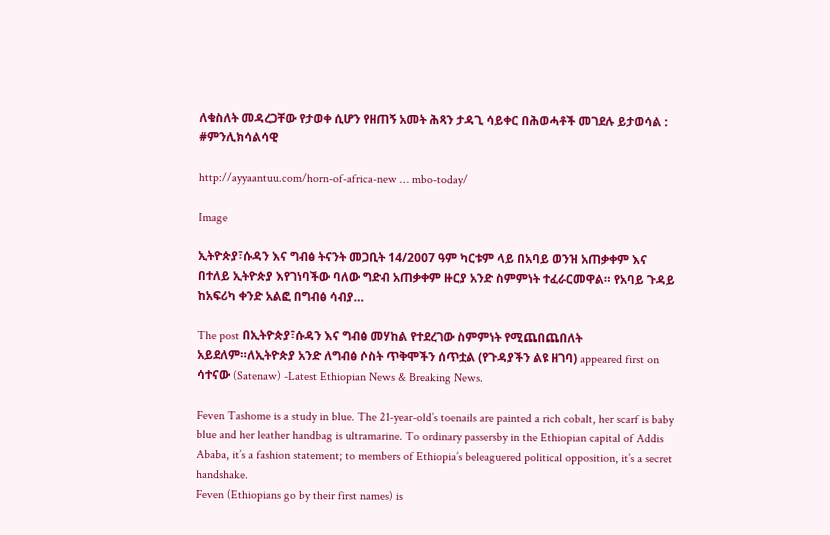ለቁስለት መዳረጋቸው የታወቀ ሲሆን የዘጠኝ አመት ሕጻን ታዳጊ ሳይቀር በሕወሓቶች መገደሉ ይታወሳል : #ምንሊክሳልሳዊ

http://ayyaantuu.com/horn-of-africa-new … mbo-today/

Image

ኢትዮጵያ፣ሱዳን እና ግብፅ ትናንት መጋቢት 14/2007 ዓም ካርቱም ላይ በአባይ ወንዝ አጠቃቀም እና በተለይ ኢትዮጵያ እየገነባችው ባለው ግድብ አጠቃቀም ዙርያ አንድ ስምምነት ተፈራርመዋል። የአባይ ጉዳይ ከአፍሪካ ቀንድ አልፎ በግብፅ ሳብያ…

The post በኢትዮጵያ፣ሱዳን እና ግብፅ መሃከል የተደረገው ስምምነት የሚጨበጨበለት አይደለም።ለኢትዮጵያ አንድ ለግብፅ ሶስት ጥቅሞችን ሰጥቷል (የጉዳያችን ልዩ ዘገባ) appeared first on ሳተናው (Satenaw) -Latest Ethiopian News & Breaking News.

Feven Tashome is a study in blue. The 21-year-old’s toenails are painted a rich cobalt, her scarf is baby blue and her leather handbag is ultramarine. To ordinary passersby in the Ethiopian capital of Addis Ababa, it’s a fashion statement; to members of Ethiopia’s beleaguered political opposition, it’s a secret handshake.
Feven (Ethiopians go by their first names) is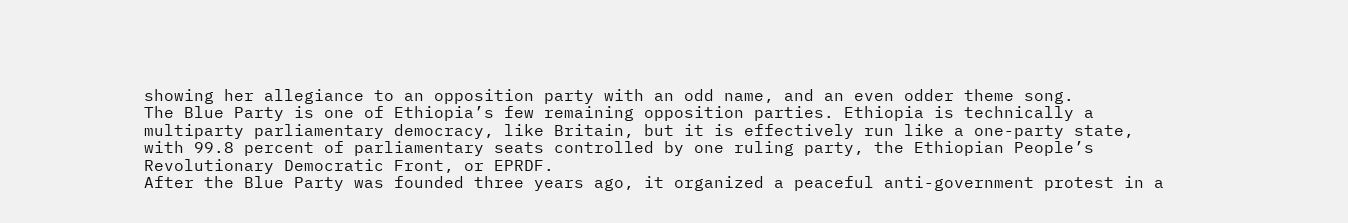showing her allegiance to an opposition party with an odd name, and an even odder theme song.
The Blue Party is one of Ethiopia’s few remaining opposition parties. Ethiopia is technically a multiparty parliamentary democracy, like Britain, but it is effectively run like a one-party state, with 99.8 percent of parliamentary seats controlled by one ruling party, the Ethiopian People’s Revolutionary Democratic Front, or EPRDF.
After the Blue Party was founded three years ago, it organized a peaceful anti-government protest in a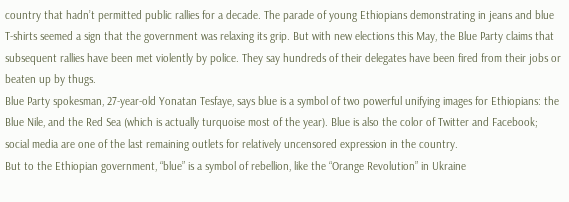country that hadn’t permitted public rallies for a decade. The parade of young Ethiopians demonstrating in jeans and blue T-shirts seemed a sign that the government was relaxing its grip. But with new elections this May, the Blue Party claims that subsequent rallies have been met violently by police. They say hundreds of their delegates have been fired from their jobs or beaten up by thugs.
Blue Party spokesman, 27-year-old Yonatan Tesfaye, says blue is a symbol of two powerful unifying images for Ethiopians: the Blue Nile, and the Red Sea (which is actually turquoise most of the year). Blue is also the color of Twitter and Facebook; social media are one of the last remaining outlets for relatively uncensored expression in the country.
But to the Ethiopian government, “blue” is a symbol of rebellion, like the “Orange Revolution” in Ukraine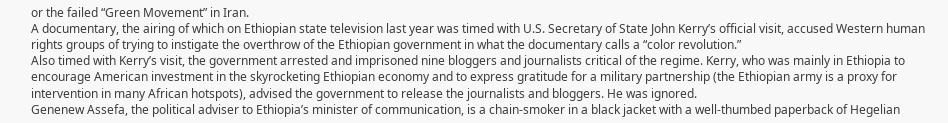or the failed “Green Movement” in Iran.
A documentary, the airing of which on Ethiopian state television last year was timed with U.S. Secretary of State John Kerry’s official visit, accused Western human rights groups of trying to instigate the overthrow of the Ethiopian government in what the documentary calls a “color revolution.”
Also timed with Kerry’s visit, the government arrested and imprisoned nine bloggers and journalists critical of the regime. Kerry, who was mainly in Ethiopia to encourage American investment in the skyrocketing Ethiopian economy and to express gratitude for a military partnership (the Ethiopian army is a proxy for intervention in many African hotspots), advised the government to release the journalists and bloggers. He was ignored.
Genenew Assefa, the political adviser to Ethiopia’s minister of communication, is a chain-smoker in a black jacket with a well-thumbed paperback of Hegelian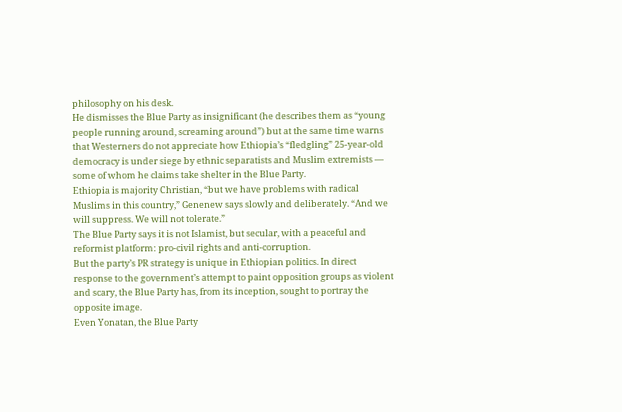philosophy on his desk.
He dismisses the Blue Party as insignificant (he describes them as “young people running around, screaming around”) but at the same time warns that Westerners do not appreciate how Ethiopia’s “fledgling” 25-year-old democracy is under siege by ethnic separatists and Muslim extremists — some of whom he claims take shelter in the Blue Party.
Ethiopia is majority Christian, “but we have problems with radical Muslims in this country,” Genenew says slowly and deliberately. “And we will suppress. We will not tolerate.”
The Blue Party says it is not Islamist, but secular, with a peaceful and reformist platform: pro-civil rights and anti-corruption.
But the party’s PR strategy is unique in Ethiopian politics. In direct response to the government’s attempt to paint opposition groups as violent and scary, the Blue Party has, from its inception, sought to portray the opposite image.
Even Yonatan, the Blue Party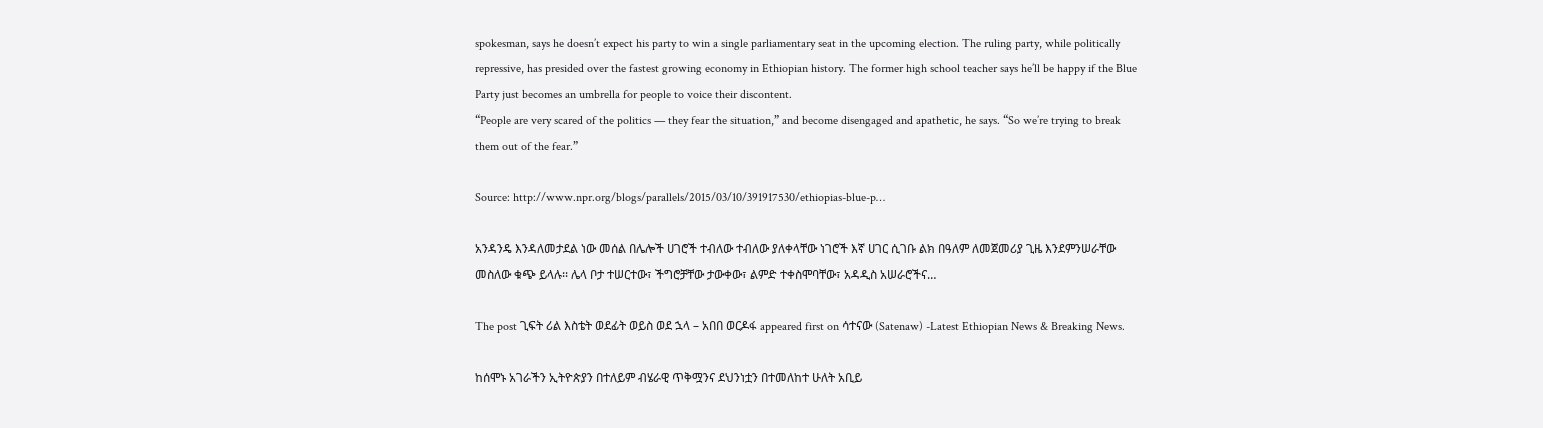spokesman, says he doesn’t expect his party to win a single parliamentary seat in the upcoming election. The ruling party, while politically repressive, has presided over the fastest growing economy in Ethiopian history. The former high school teacher says he’ll be happy if the Blue Party just becomes an umbrella for people to voice their discontent.
“People are very scared of the politics — they fear the situation,” and become disengaged and apathetic, he says. “So we’re trying to break them out of the fear.”

Source: http://www.npr.org/blogs/parallels/2015/03/10/391917530/ethiopias-blue-p…

አንዳንዴ እንዳለመታደል ነው መሰል በሌሎች ሀገሮች ተብለው ተብለው ያለቀላቸው ነገሮች እኛ ሀገር ሲገቡ ልክ በዓለም ለመጀመሪያ ጊዜ እንደምንሠራቸው መስለው ቁጭ ይላሉ፡፡ ሌላ ቦታ ተሠርተው፣ ችግሮቻቸው ታውቀው፣ ልምድ ተቀስሞባቸው፣ አዳዲስ አሠራሮችና…

The post ጊፍት ሪል እስቴት ወደፊት ወይስ ወደ ኋላ – አበበ ወርዶፋ appeared first on ሳተናው (Satenaw) -Latest Ethiopian News & Breaking News.

ከሰሞኑ አገራችን ኢትዮጵያን በተለይም ብሄራዊ ጥቅሟንና ደህንነቷን በተመለከተ ሁለት አቢይ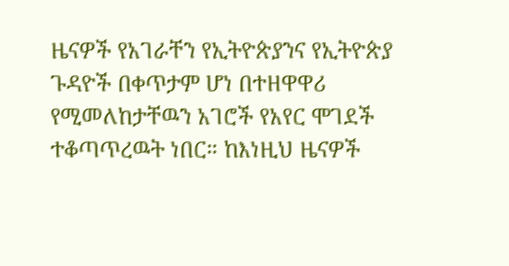ዜናዎች የአገራቸን የኢትዮጵያንና የኢትዮጵያ ጉዳዮች በቀጥታም ሆነ በተዘዋዋሪ የሚመለከታቸዉን አገሮች የአየር ሞገደች ተቆጣጥረዉት ነበር። ከእነዚህ ዜናዎች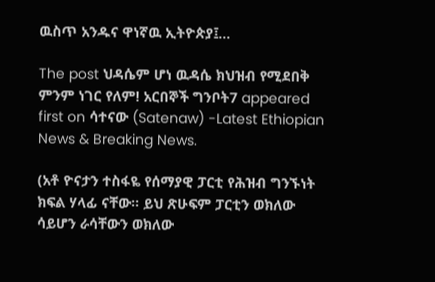ዉስጥ አንዱና ዋነኛዉ ኢትዮጵያ፤…

The post ህዳሴም ሆነ ዉዳሴ ክህዝብ የሚደበቅ ምንም ነገር የለም! አርበኞች ግንቦት7 appeared first on ሳተናው (Satenaw) -Latest Ethiopian News & Breaking News.

(አቶ ዮናታን ተስፋዬ የሰማያዊ ፓርቲ የሕዝብ ግንኙነት ክፍል ሃላፊ ናቸው። ይህ ጽሁፍም ፓርቲን ወክለው ሳይሆን ራሳቸውን ወክለው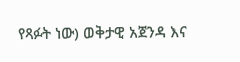የጻፉት ነው) ወቅታዊ አጀንዳ እና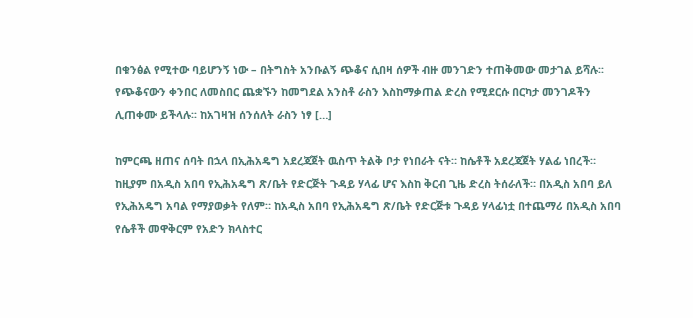በቁንፅል የሚተው ባይሆንኝ ነው – በትግስት አንቡልኝ ጭቆና ሲበዛ ሰዎች ብዙ መንገድን ተጠቅመው መታገል ይሻሉ፡፡ የጭቆናውን ቀንበር ለመስበር ጨቋኙን ከመግደል አንስቶ ራስን እስከማቃጠል ድረስ የሚደርሱ በርካታ መንገዶችን ሊጠቀሙ ይችላሉ፡፡ ከአገዛዝ ሰንሰለት ራስን ነፃ […]

ከምርጫ ዘጠና ሰባት በኋላ በኢሕአዴግ አደረጃጀት ዉስጥ ትልቅ ቦታ የነበራት ናት። ከሴቶች አደረጃጀት ሃልፊ ነበረች። ከዚያም በአዲስ አበባ የኢሕአዴግ ጽ/ቤት የድርጅት ጉዳይ ሃላፊ ሆና እስከ ቅርብ ጊዜ ድረስ ትሰራለች። በአዲስ አበባ ይለ የኢሕአዴግ አባል የማያወቃት የለም። ከአዲስ አበባ የኢሕአዴግ ጽ/ቤት የድርጅቱ ጉዳይ ሃላፊነቷ በተጨማሪ በአዲስ አበባ የሴቶች መዋቅርም የአድን ክላስተር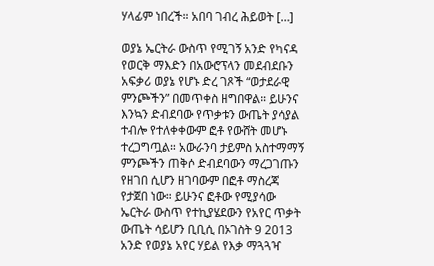ሃላፊም ነበረች። አበባ ገብረ ሕይወት […]

ወያኔ ኤርትራ ውስጥ የሚገኝ አንድ የካናዳ የወርቅ ማእድን በአውሮፕላን መደብደቡን አፍቃሪ ወያኔ የሆኑ ድረ ገጾች “ወታደራዊ ምንጮችን” በመጥቀስ ዘግበዋል። ይሁንና እንኳን ድብደባው የጥቃቱን ውጤት ያሳያል ተብሎ የተለቀቀውም ፎቶ የውሸት መሆኑ ተረጋግጧል። አውራንባ ታይምስ አስተማማኝ ምንጮችን ጠቅሶ ድብደባውን ማረጋገጡን የዘገበ ሲሆን ዘገባውም በፎቶ ማስረጃ የታጀበ ነው። ይሁንና ፎቶው የሚያሳው ኤርትራ ውስጥ የተኪያሄደውን የአየር ጥቃት ውጤት ሳይሆን ቢቢሲ በኦገስት 9 2013 አንድ የወያኔ አየር ሃይል የእቃ ማጓጓዣ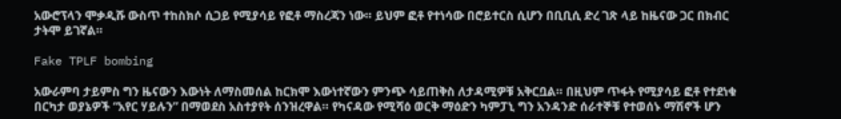አውሮፕላን ሞቃዲሹ ውስጥ ተከስክሶ ሲጋይ የሚያሳይ የፎቶ ማስረጃን ነው። ይህም ፎቶ የተነሳው በሮይተርስ ሲሆን በቢቢሲ ድረ ገጽ ላይ ከዜናው ጋር በክብር ታትሞ ይገኛል።

Fake TPLF bombing

አውራምባ ታይምስ ግን ዜናውን እውነት ለማስመሰል ከርክሞ እውነተኛውን ምንጭ ሳይጠቅስ ለታዳሚዎቹ አቅርቧል። በዚህም ጥፋት የሚያሳይ ፎቶ የተደነቁ በርካታ ወያኔዎች “አየር ሃይሉን” በማወደስ አስተያየት ሰንዝረዋል። የካናዳው የሚሻዕ ወርቅ ማዕድን ካምፓኒ ግን አንዳንድ ሰራተኞቹ የተወሰኑ ማሽኖች ሆን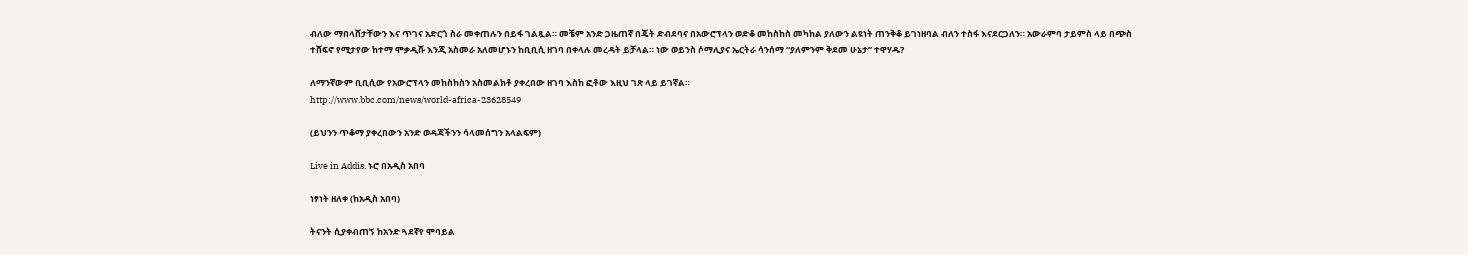ብለው ማበላሸታቸውን እና ጥገና አድርጎ ስራ መቀጠሉን በይፋ ገልጿል። መቼም አንድ ጋዜጠኛ በጄት ድብደባና በአውሮፕላን ወድቆ መከስከስ መካከል ያለውን ልዩነት ጠንቅቆ ይገነዘባል ብለን ተስፋ እናደርጋለን። አውራምባ ታይምስ ላይ በጭስ ተሸፍኖ የሚታየው ከተማ ሞቃዲሹ እንጂ አስመራ አለመሆኑን ከቢቢሲ ዘገባ በቀላሉ መረዳት ይቻላል። ነው ወይንስ ሶማሊያና ኤርትራ ሳንሰማ “ያለምንም ቅደመ ሁኔታ” ተዋሃዱ?

ለማንኛውም ቢቢሲው የአውሮፕላን መከስከስን አስመልክቶ ያቀረበው ዘገባ እስከ ፎቶው እዚህ ገጽ ላይ ይገኛል።
http://www.bbc.com/news/world-africa-23628549

(ይህንን ጥቆማ ያቀረበውን አንድ ወዳጃችንን ሳላመሰግን አላልፍም)

Live in Addis. ኑሮ በአዲስ አበባ

ነፃነት ዘለቀ (ከአዲስ አበባ)

ትናንት ሲያቀብጠኝ ከአንድ ጓደኛየ ሞባይል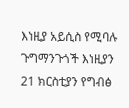እነዚያ አይሲስ የሚባሉ ጉግማንጉጎች እነዚያን 21 ክርስቲያን የግብፅ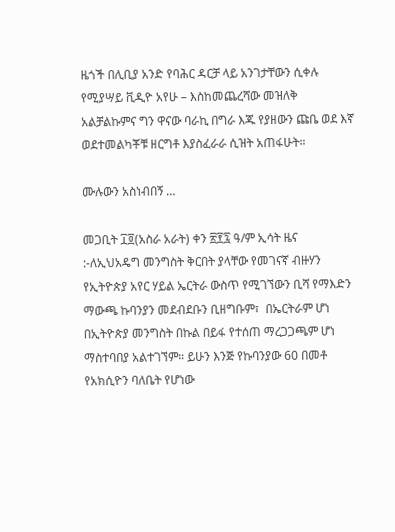ዜጎች በሊቢያ አንድ የባሕር ዳርቻ ላይ አንገታቸውን ሲቀሉ የሚያሣይ ቪዲዮ አየሁ – እስከመጨረሻው መዝለቅ አልቻልኩምና ግን ዋናው ባራኪ በግራ እጁ የያዘውን ጩቤ ወደ እኛ ወደተመልካቾቹ ዘርግቶ እያስፈራራ ሲዝት አጠፋሁት።

ሙሉውን አስነብበኝ …

መጋቢት ፲፬(አስራ አራት) ቀን ፳፻፯ ዓ/ም ኢሳት ዜና :-ለኢህአዴግ መንግስት ቅርበት ያላቸው የመገናኛ ብዙሃን የኢትዮጵያ አየር ሃይል ኤርትራ ውስጥ የሚገኘውን ቢሻ የማእድን ማውጫ ኩባንያን መደብደቡን ቢዘግቡም፣  በኤርትራም ሆነ በኢትዮጵያ መንግስት በኩል በይፋ የተሰጠ ማረጋጋጫም ሆነ ማስተባበያ አልተገኘም። ይሁን እንጅ የኩባንያው 60 በመቶ የአክሲዮን ባለቤት የሆነው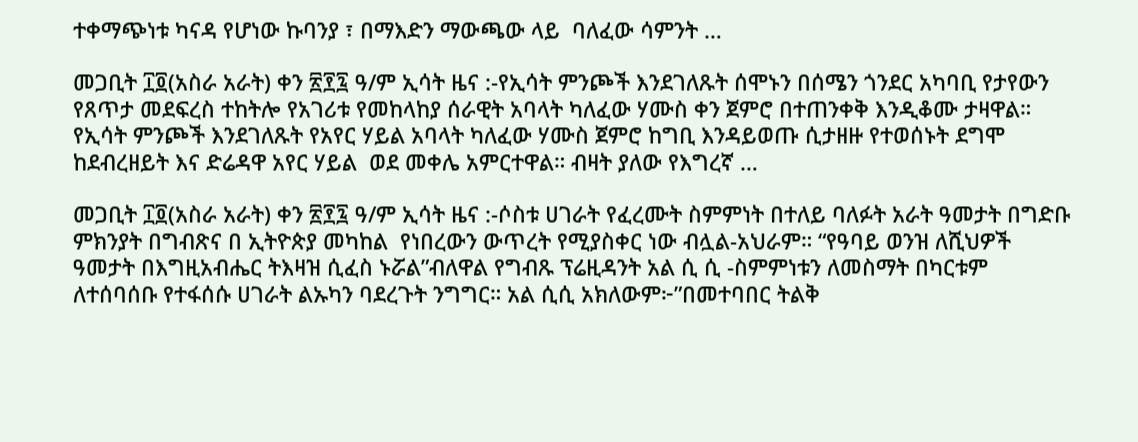ተቀማጭነቱ ካናዳ የሆነው ኩባንያ ፣ በማእድን ማውጫው ላይ  ባለፈው ሳምንት …

መጋቢት ፲፬(አስራ አራት) ቀን ፳፻፯ ዓ/ም ኢሳት ዜና :-የኢሳት ምንጮች እንደገለጹት ሰሞኑን በሰሜን ጎንደር አካባቢ የታየውን የጸጥታ መደፍረስ ተከትሎ የአገሪቱ የመከላከያ ሰራዊት አባላት ካለፈው ሃሙስ ቀን ጀምሮ በተጠንቀቅ እንዲቆሙ ታዛዋል። የኢሳት ምንጮች እንደገለጹት የአየር ሃይል አባላት ካለፈው ሃሙስ ጀምሮ ከግቢ እንዳይወጡ ሲታዘዙ የተወሰኑት ደግሞ ከደብረዘይት እና ድሬዳዋ አየር ሃይል  ወደ መቀሌ አምርተዋል። ብዛት ያለው የእግረኛ …

መጋቢት ፲፬(አስራ አራት) ቀን ፳፻፯ ዓ/ም ኢሳት ዜና :-ሶስቱ ሀገራት የፈረሙት ስምምነት በተለይ ባለፉት አራት ዓመታት በግድቡ ምክንያት በግብጽና በ ኢትዮጵያ መካከል  የነበረውን ውጥረት የሚያስቀር ነው ብሏል-አህራም። “የዓባይ ወንዝ ለሺህዎች ዓመታት በእግዚአብሔር ትእዛዝ ሲፈስ ኑሯል”ብለዋል የግብጹ ፕሬዚዳንት አል ሲ ሲ -ስምምነቱን ለመስማት በካርቱም ለተሰባሰቡ የተፋሰሱ ሀገራት ልኡካን ባደረጉት ንግግር። አል ሲሲ አክለውም፦”በመተባበር ትልቅ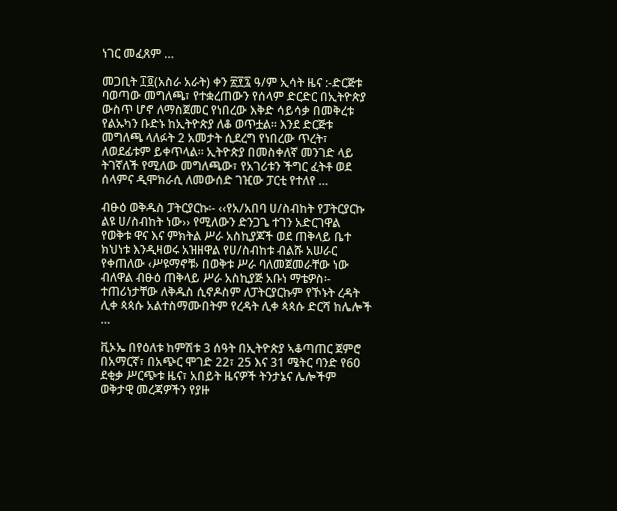ነገር መፈጸም …

መጋቢት ፲፬(አስራ አራት) ቀን ፳፻፯ ዓ/ም ኢሳት ዜና :-ድርጅቱ ባወጣው መግለጫ፣ የተቋረጠውን የሰላም ድርድር በኢትዮጵያ ውስጥ ሆኖ ለማስጀመር የነበረው እቅድ ሳይሳቃ በመቅረቱ የልኡካን ቡድኑ ከኢትዮጵያ ለቆ ወጥቷል። እንደ ድርጅቱ መግለጫ ላለፉት 2 አመታት ሲደረግ የነበረው ጥረት፣ ለወደፊቱም ይቀጥላል። ኢትዮጵያ በመስቀለኛ መንገድ ላይ ትገኛለች የሚለው መግለጫው፣ የአገሪቱን ችግር ፈትቶ ወደ ሰላምና ዲሞክራሲ ለመውሰድ ገዢው ፓርቲ የተለየ …

ብፁዕ ወቅዱስ ፓትርያርኩ፡- ‹‹የአ/አበባ ሀ/ስብከት የፓትርያርኩ ልዩ ሀ/ስብከት ነው›› የሚለውን ድንጋጌ ተገን አድርገዋል የወቅቱ ዋና እና ምክትል ሥራ አስኪያጆች ወደ ጠቅላይ ቤተ ክህነቱ እንዲዛወሩ አዝዘዋል የሀ/ስብከቱ ብልሹ አሠራር የቀጠለው ‹ሥዩማኖቹ› በወቅቱ ሥራ ባለመጀመራቸው ነው ብለዋል ብፁዕ ጠቅላይ ሥራ አስኪያጅ አቡነ ማቴዎስ፡- ተጠሪነታቸው ለቅዱስ ሲኖዶስም ለፓትርያርኩም የኾኑት ረዳት ሊቀ ጳጳሱ አልተስማሙበትም የረዳት ሊቀ ጳጳሱ ድርሻ ከሌሎች …

ቪኦኤ በየዕለቱ ከምሽቱ 3 ሰዓት በኢትዮጵያ ኣቆጣጠር ጀምሮ በአማርኛ፣ በአጭር ሞገድ 22፣ 25 እና 31 ሜትር ባንድ የ60 ደቂቃ ሥርጭቱ ዜና፣ አበይት ዜናዎች ትንታኔና ሌሎችም ወቅታዊ መረጃዎችን የያዙ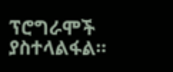ፕሮግራሞች ያስተላልፋል።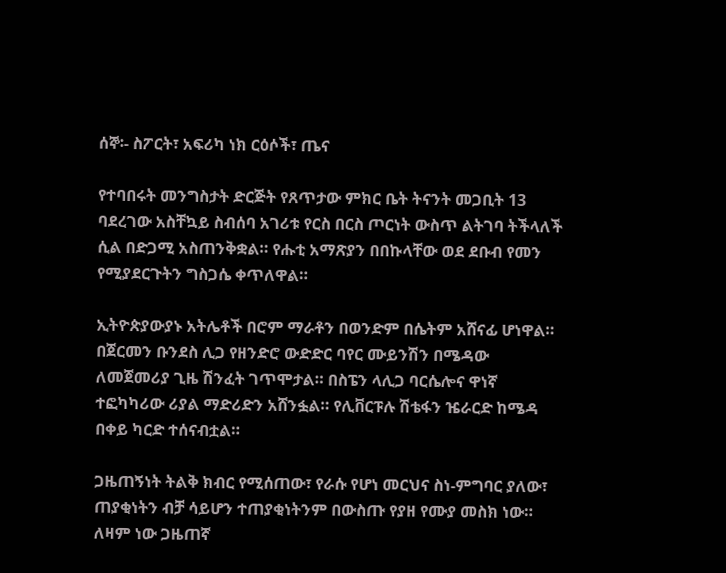ሰኞ፡- ስፖርት፣ አፍሪካ ነክ ርዕሶች፣ ጤና

የተባበሩት መንግስታት ድርጅት የጸጥታው ምክር ቤት ትናንት መጋቢት 13 ባደረገው አስቸኳይ ስብሰባ አገሪቱ የርስ በርስ ጦርነት ውስጥ ልትገባ ትችላለች ሲል በድጋሚ አስጠንቅቋል። የሑቲ አማጽያን በበኩላቸው ወደ ደቡብ የመን የሚያደርጉትን ግስጋሴ ቀጥለዋል።

ኢትዮጵያውያኑ አትሌቶች በሮም ማራቶን በወንድም በሴትም አሸናፊ ሆነዋል። በጀርመን ቡንደስ ሊጋ የዘንድሮ ውድድር ባየር ሙይንሽን በሜዳው ለመጀመሪያ ጊዜ ሽንፈት ገጥሞታል። በስፔን ላሊጋ ባርሴሎና ዋነኛ ተፎካካሪው ሪያል ማድሪድን አሸንፏል። የሊቨርፑሉ ሽቴፋን ዤራርድ ከሜዳ በቀይ ካርድ ተሰናብቷል።

ጋዜጠኝነት ትልቅ ክብር የሚሰጠው፣ የራሱ የሆነ መርህና ስነ-ምግባር ያለው፣ ጠያቂነትን ብቻ ሳይሆን ተጠያቂነትንም በውስጡ የያዘ የሙያ መስክ ነው። ለዛም ነው ጋዜጠኛ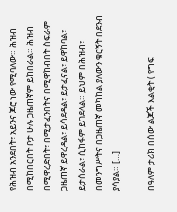የሕዝብ አንደበት፣ አይንና ጆሮ ነው የሚባለው። ሕዝብ በሚከበርበት ቦታ ሁሉ ጋዜጠኛም ይከበራል። ሕዝብ በሚዋረድበት፣ በሚታፈንበትና በሚዋከብበት ስፍራም ጋዜጠኛ ይዋረዳል፣ ይሳደዳል፣ ይታፈናል፣ ይዋከባል፣ ይታሰራል፣ ሲከፋም ይገደላል። ይህም በሕዝብ፣ በመንግሥትና በጋዜጠኛ መካከል ያለውን ቁርኝት በደንብ ያሳያል። […]

በዓለም ታሪክ በሰው ልጆች እልቂት ( የግፍ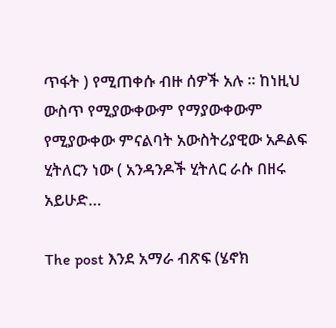ጥፋት ) የሚጠቀሱ ብዙ ሰዎች አሉ ። ከነዚህ ውስጥ የሚያውቀውም የማያውቀውም የሚያውቀው ምናልባት አውስትሪያዊው አዶልፍ ሂትለርን ነው ( አንዳንዶች ሂትለር ራሱ በዘሩ አይሁድ…

The post እንደ አማራ ብጽፍ (ሄኖክ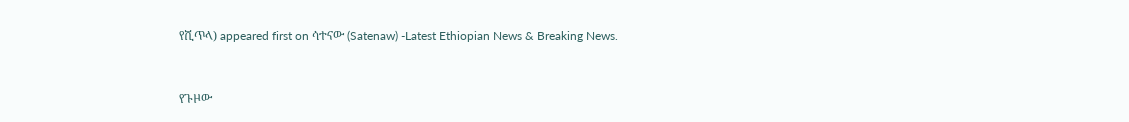የሺጥላ) appeared first on ሳተናው (Satenaw) -Latest Ethiopian News & Breaking News.


የጉዞው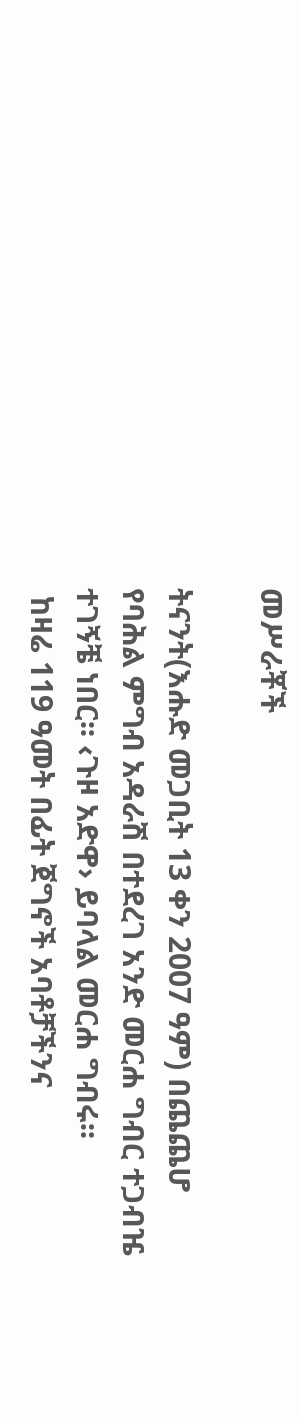መሥራቾች

ትናንት(እሑድ መጋቢት 13 ቀን 2007 ዓም) በጨጨሆ የባሕል ምግብ አዳራሽ በተደረገ አንድ መርሐ ግብር ተጋብዤ ተገኝቼ ነበር፡፡ ‹ጉዞ አድዋ› ይባላል መርሐ ግብሩ፡፡
 ከዛሬ 119 ዓመት በፊት ጀግኖች አባቶቻችንና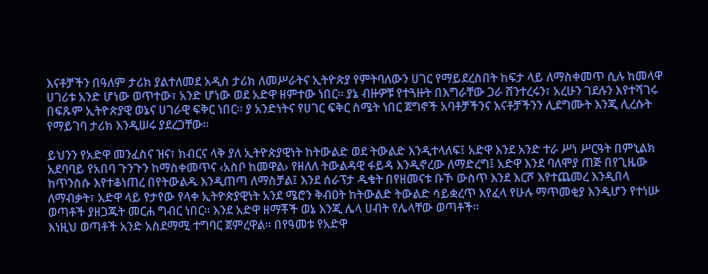እናቶቻችን በዓለም ታሪክ ያልተለመደ አዲስ ታሪክ ለመሥራትና ኢትዮጵያ የምትባለውን ሀገር የማይደረስበት ከፍታ ላይ ለማስቀመጥ ሲሉ ከመላዋ ሀገሪቱ አንድ ሆነው ወጥተው፣ አንድ ሆነው ወደ አድዋ ዘምተው ነበር፡፡ ያኔ ብዙዎቹ የተጓዙት በእግራቸው ጋራ ሸንተረሩን፣ አረሁን ገደሉን እየተሻገሩ በፍጹም ኢትዮጵያዊ ወኔና ሀገራዊ ፍቅር ነበር፡፡ ያ አንድነትና የሀገር ፍቅር ስሜት ነበር ጀግኖች አባቶቻችንና እናቶቻችንን ሊደግሙት እንጂ ሊረሱት የማይገባ ታሪክ እንዲሠሩ ያደረጋቸው፡፡

ይህንን የአድዋ መንፈስና ዝና፣ ክብርና ላቅ ያለ ኢትዮጵያዊነት ከትውልድ ወደ ትውልድ እንዲተላለፍ፤ አድዋ እንደ አንድ ተራ ሥነ ሥርዓት በምኒልክ አደባባይ የአበባ ጉንጉን ከማስቀመጥና ‹አስቦ ከመዋል› የዘለለ ትውልዳዊ ፋይዳ እንዲኖረው ለማድረግ፤ አድዋ እንደ ባለሞያ ጠጅ በየጊዜው ከጥንስሱ እየተቆነጠረ በየትውልዱ እንዲጠጣ ለማስቻል፤ እንደ ሰራፕታ ዱቄት በየዘመናቱ ቡኾ ውስጥ እንደ እርሾ እየተጨመረ እንዲበላ ለማብቃት፣ አድዋ ላይ የታየው የላቀ ኢትዮጵያዊነት አንደ ሜሮን ቅብዐት ከትውልድ ትውልድ ሳይቋረጥ እየፈላ የሁሉ ማጥመቂያ እንዲሆን የተነሡ ወጣቶች ያዘጋጁት መርሐ ግብር ነበር፡፡ እንደ አድዋ ዘማቾች ወኔ እንጂ ሌላ ሀብት የሌላቸው ወጣቶች፡፡
እነዚህ ወጣቶች አንድ አስደማሚ ተግባር ጀምረዋል፡፡ በየዓመቱ የአድዋ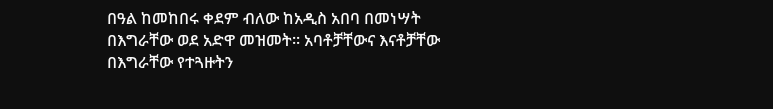በዓል ከመከበሩ ቀደም ብለው ከአዲስ አበባ በመነሣት በእግራቸው ወደ አድዋ መዝመት፡፡ አባቶቻቸውና እናቶቻቸው በእግራቸው የተጓዙትን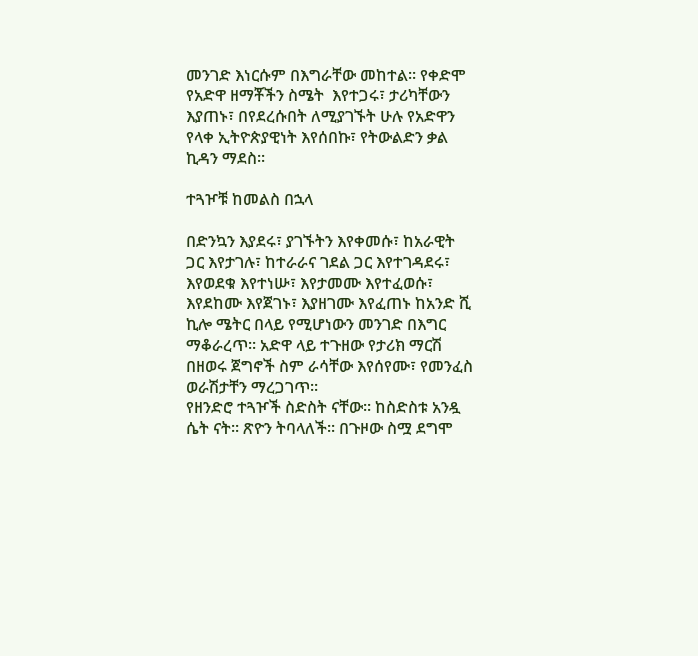መንገድ እነርሱም በእግራቸው መከተል፡፡ የቀድሞ የአድዋ ዘማቾችን ስሜት  እየተጋሩ፣ ታሪካቸውን እያጠኑ፣ በየደረሱበት ለሚያገኙት ሁሉ የአድዋን የላቀ ኢትዮጵያዊነት እየሰበኩ፣ የትውልድን ቃል ኪዳን ማደስ፡፡

ተጓዦቹ ከመልስ በኋላ

በድንኳን እያደሩ፣ ያገኙትን እየቀመሱ፣ ከአራዊት ጋር እየታገሉ፣ ከተራራና ገደል ጋር እየተገዳደሩ፣ እየወደቁ እየተነሡ፣ እየታመሙ እየተፈወሱ፣ እየደከሙ እየጀገኑ፣ እያዘገሙ እየፈጠኑ ከአንድ ሺ ኪሎ ሜትር በላይ የሚሆነውን መንገድ በእግር ማቆራረጥ፡፡ አድዋ ላይ ተጉዘው የታሪክ ማርሽ በዘወሩ ጀግኖች ስም ራሳቸው እየሰየሙ፣ የመንፈስ ወራሽታቸን ማረጋገጥ፡፡
የዘንድሮ ተጓዦች ስድስት ናቸው፡፡ ከስድስቱ አንዷ ሴት ናት፡፡ ጽዮን ትባላለች፡፡ በጉዞው ስሟ ደግሞ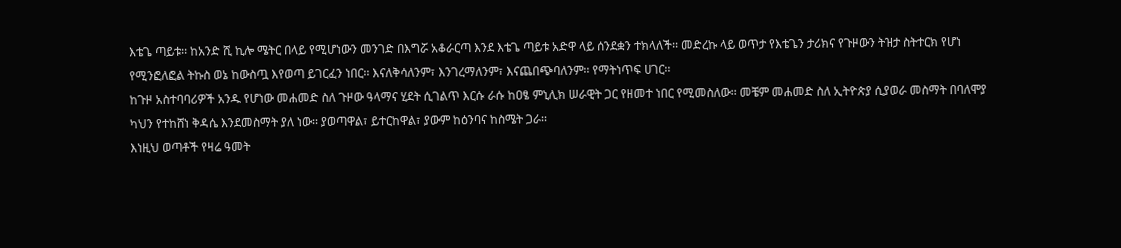እቴጌ ጣይቱ፡፡ ከአንድ ሺ ኪሎ ሜትር በላይ የሚሆነውን መንገድ በእግሯ አቆራርጣ እንደ እቴጌ ጣይቱ አድዋ ላይ ሰንደቋን ተክላለች፡፡ መድረኩ ላይ ወጥታ የእቴጌን ታሪክና የጉዞውን ትዝታ ስትተርክ የሆነ የሚንፎለፎል ትኩስ ወኔ ከውስጧ እየወጣ ይገርፈን ነበር፡፡ እናለቅሳለንም፣ እንገረማለንም፣ እናጨበጭባለንም፡፡ የማትነጥፍ ሀገር፡፡
ከጉዞ አስተባባሪዎች አንዱ የሆነው መሐመድ ስለ ጉዞው ዓላማና ሂደት ሲገልጥ እርሱ ራሱ ከዐፄ ምኒሊክ ሠራዊት ጋር የዘመተ ነበር የሚመስለው፡፡ መቼም መሐመድ ስለ ኢትዮጵያ ሲያወራ መስማት በባለሞያ ካህን የተከሸነ ቅዳሴ እንደመስማት ያለ ነው፡፡ ያወጣዋል፣ ይተርከዋል፣ ያውም ከዕንባና ከስሜት ጋራ፡፡
እነዚህ ወጣቶች የዛሬ ዓመት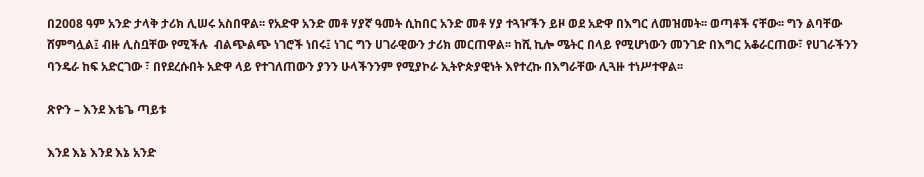በ2008 ዓም አንድ ታላቅ ታሪክ ሊሠሩ አስበዋል፡፡ የአድዋ አንድ መቶ ሃያኛ ዓመት ሲከበር አንድ መቶ ሃያ ተጓዦችን ይዞ ወደ አድዋ በእግር ለመዝመት፡፡ ወጣቶች ናቸው፡፡ ግን ልባቸው ሸምግሏል፤ ብዙ ሊስቧቸው የሚችሉ  ብልጭልጭ ነገሮች ነበሩ፤ ነገር ግን ሀገራዊውን ታሪክ መርጠዋል፡፡ ከሺ ኪሎ ሜትር በላይ የሚሆነውን መንገድ በእግር አቆራርጠው፣ የሀገራችንን ባንዴራ ከፍ አድርገው ፣ በየደረሱበት አድዋ ላይ የተገለጠውን ያንን ሁላችንንም የሚያኮራ ኢትዮጵያዊነት እየተረኩ በእግራቸው ሊጓዙ ተነሥተዋል፡፡

ጽዮን – እንደ እቴጌ ጣይቱ

እንደ እኔ እንደ እኔ አንድ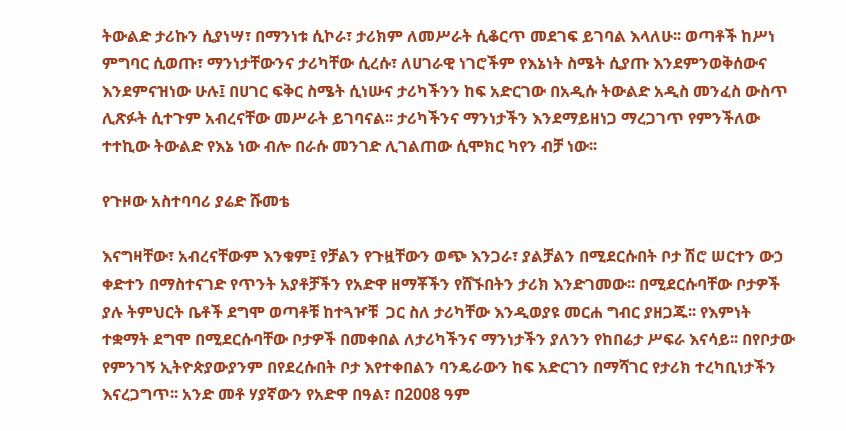ትውልድ ታሪኩን ሲያነሣ፣ በማንነቱ ሲኮራ፣ ታሪክም ለመሥራት ሲቆርጥ መደገፍ ይገባል እላለሁ፡፡ ወጣቶች ከሥነ ምግባር ሲወጡ፣ ማንነታቸውንና ታሪካቸው ሲረሱ፣ ለሀገራዊ ነገሮችም የእኔነት ስሜት ሲያጡ እንደምንወቅሰውና እንደምናዝነው ሁሉ፤ በሀገር ፍቅር ስሜት ሲነሡና ታሪካችንን ከፍ አድርገው በአዲሱ ትውልድ አዲስ መንፈስ ውስጥ ሊጽፉት ሲተጉም አብረናቸው መሥራት ይገባናል፡፡ ታሪካችንና ማንነታችን እንደማይዘነጋ ማረጋገጥ የምንችለው ተተኪው ትውልድ የእኔ ነው ብሎ በራሱ መንገድ ሊገልጠው ሲሞክር ካየን ብቻ ነው፡፡

የጉዞው አስተባባሪ ያሬድ ሹመቴ

እናግዛቸው፣ አብረናቸውም እንቁም፤ የቻልን የጉዟቸውን ወጭ እንጋራ፣ ያልቻልን በሚደርሱበት ቦታ ሽሮ ሠርተን ውኃ ቀድተን በማስተናገድ የጥንት አያቶቻችን የአድዋ ዘማቾችን የሸኙበትን ታሪክ እንድገመው፡፡ በሚደርሱባቸው ቦታዎች ያሉ ትምህርት ቤቶች ደግሞ ወጣቶቹ ከተጓዦቹ  ጋር ስለ ታሪካቸው እንዲወያዩ መርሐ ግብር ያዘጋጁ፡፡ የእምነት ተቋማት ደግሞ በሚደርሱባቸው ቦታዎች በመቀበል ለታሪካችንና ማንነታችን ያለንን የከበሬታ ሥፍራ እናሳይ፡፡ በየቦታው የምንገኝ ኢትዮጵያውያንም በየደረሱበት ቦታ እየተቀበልን ባንዴራውን ከፍ አድርገን በማሻገር የታሪክ ተረካቢነታችን እናረጋግጥ፡፡ አንድ መቶ ሃያኛውን የአድዋ በዓል፣ በ2008 ዓም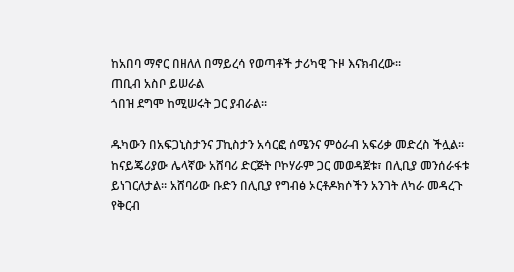ከአበባ ማኖር በዘለለ በማይረሳ የወጣቶች ታሪካዊ ጉዞ እናክብረው፡፡
ጠቢብ አስቦ ይሠራል
ጎበዝ ደግሞ ከሚሠሩት ጋር ያብራል፡፡

ዱካውን በአፍጋኒስታንና ፓኪስታን አሳርፎ ሰሜንና ምዕራብ አፍሪቃ መድረስ ችሏል። ከናይጄሪያው ሌላኛው አሸባሪ ድርጅት ቦኮሃራም ጋር መወዳጀቱ፣ በሊቢያ መንሰራፋቱ ይነገርለታል። አሸባሪው ቡድን በሊቢያ የግብፅ ኦርቶዶክሶችን አንገት ለካራ መዳረጉ የቅርብ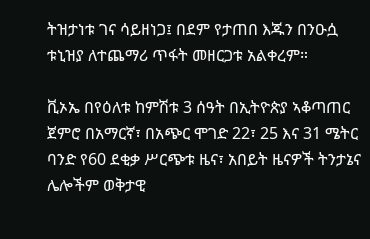ትዝታነቱ ገና ሳይዘነጋ፤ በደም የታጠበ እጁን በንዑሷ ቱኒዝያ ለተጨማሪ ጥፋት መዘርጋቱ አልቀረም።

ቪኦኤ በየዕለቱ ከምሽቱ 3 ሰዓት በኢትዮጵያ ኣቆጣጠር ጀምሮ በአማርኛ፣ በአጭር ሞገድ 22፣ 25 እና 31 ሜትር ባንድ የ60 ደቂቃ ሥርጭቱ ዜና፣ አበይት ዜናዎች ትንታኔና ሌሎችም ወቅታዊ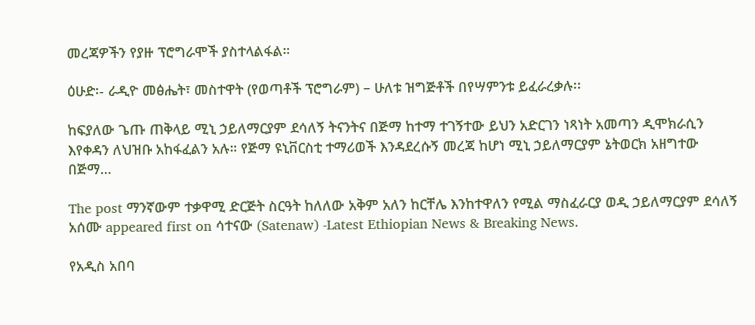መረጃዎችን የያዙ ፕሮግራሞች ያስተላልፋል።

ዕሁድ፡- ራዲዮ መፅሔት፣ መስተዋት (የወጣቶች ፕሮግራም) – ሁለቱ ዝግጅቶች በየሣምንቱ ይፈራረቃሉ፡፡

ከፍያለው ጌጡ ጠቅላይ ሚኒ ኃይለማርያም ደሳለኝ ትናንትና በጅማ ከተማ ተገኝተው ይህን አድርገን ነጻነት አመጣን ዲሞክራሲን እየቀዳን ለህዝቡ አከፋፈልን አሉ። የጅማ ዩኒቨርስቲ ተማሪወች እንዳደረሱኝ መረጃ ከሆነ ሚኒ ኃይለማርያም ኔትወርክ አዘግተው በጅማ…

The post ማንኛውም ተቃዋሚ ድርጅት ስርዓት ከለለው አቅም አለን ከርቸሌ እንከተዋለን የሚል ማስፈራርያ ወዲ ኃይለማርያም ደሳለኝ አሰሙ appeared first on ሳተናው (Satenaw) -Latest Ethiopian News & Breaking News.

የአዲስ አበባ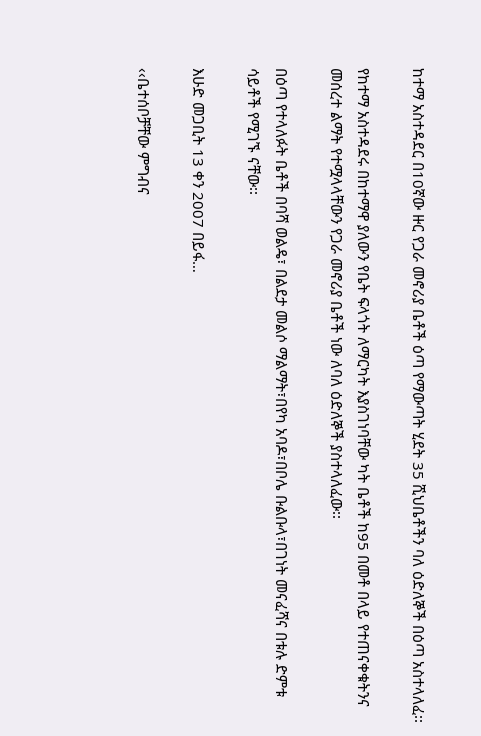ከተማ አስተዳደር በ10ኛው ዙር የጋራ መኖሪያ ቤቶች ዕጣ የማውጣት ሂደት 35 ሺህቤቶችን ባለ ዕድለኞች በዕጣ አስተላለፈ፡፡

የከተማ አስተዳደሩ በከተማዋ ያለውን የቤት ፍላጎት ለማርካት እያስገነባቸው ካት ቤቶች ከ95 በመቶ በላይ የተጠናቀቁትንና መሰረተ ልማት የተሟላላቸውን የጋራ መኖሪያ ቤቶች ነው ለባለ ዕድለኞች ያስተላለፈው፡፡

በዕጣ የተላለፉት ቤቶች በባሻ ወልዴ፣ በልደታ መልሶ ማልማት፣በየካ አባዶ፣በቦሌ ቡልቡላ፣በገነት መናፈሻና በቱሉ ድምቱ ሳይቶች የሚገኙ ናቸው፡፡

እሁድ መጋቢት 13 ቀን 2007 በይፋ…

‹‹ቤተሰቦቻቸው ምግብና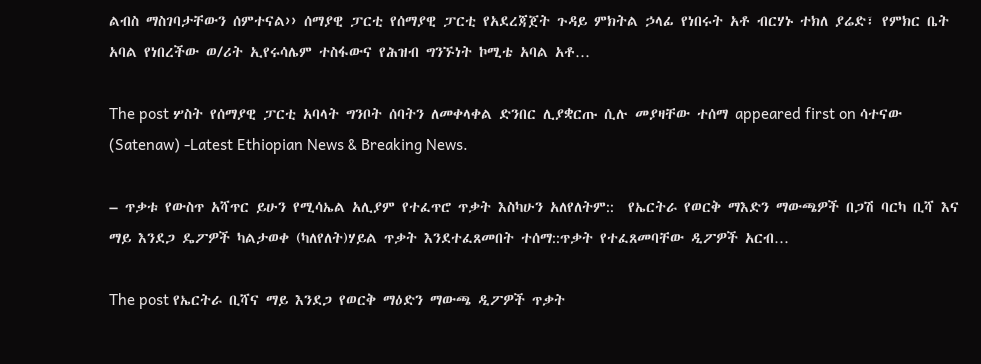ልብስ ማስገባታቸውን ሰምተናል›› ሰማያዊ ፓርቲ የሰማያዊ ፓርቲ የአደረጃጀት ጉዳይ ምክትል ኃላፊ የነበሩት አቶ ብርሃኑ ተክለ ያሬድ፣ የምክር ቤት አባል የነበረችው ወ/ሪት ኢየሩሳሌም ተስፋውና የሕዝብ ግንኙነት ኮሚቴ አባል አቶ…

The post ሦስት የሰማያዊ ፓርቲ አባላት ግንቦት ሰባትን ለመቀላቀል ድንበር ሊያቋርጡ ሲሉ መያዛቸው ተሰማ appeared first on ሳተናው (Satenaw) -Latest Ethiopian News & Breaking News.

– ጥቃቱ የውስጥ አሻጥር ይሁን የሚሳኤል አሊያም የተፈጥሮ ጥቃት እስካሁን አለየለትም::  የኤርትራ የወርቅ ማእድን ማውጫዎች በጋሽ ባርካ ቢሻ እና ማይ እንደጋ ዴፖዎች ካልታወቀ (ካለየለት)ሃይል ጥቃት እንደተፈጸመበት ተሰማ::ጥቃት የተፈጸመባቸው ዲፖዎች አርብ…

The post የኤርትራ ቢሻና ማይ እንደጋ የወርቅ ማዕድን ማውጫ ዲፖዎች ጥቃት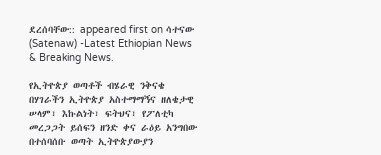ደረሰባቸው:: appeared first on ሳተናው (Satenaw) -Latest Ethiopian News & Breaking News.

የኢትዮጵያ ወጣቶች ብሄራዊ ንቅናቄ በሃገራችን ኢትዮጵያ አስተማማኝና ዘለቄታዊ ሠላም፣ እኩልነት፣ ፍትህና፣ የፖለቲካ መረጋጋት ይሰፍን ዘንድ ቀና ራዕይ አንግበው በተሰባሰቡ ወጣት ኢትዮጵያውያን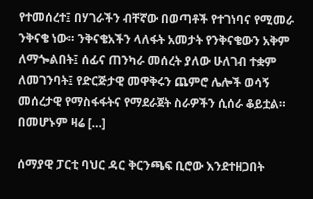የተመሰረተ፤ በሃገራችን ብቸኛው በወጣቶች የተገነባና የሚመራ ንቅናቄ ነው። ንቅናቄአችን ላለፋት አመታት የንቅናቄውን አቅም ለማጐልበት፤ ሰፊና ጠንካራ መሰረት ያለው ሁለገብ ተቋም ለመገንባት፤ የድርጅታዊ መዋቅሩን ጨምሮ ሌሎች ወሳኝ መሰረታዊ የማስፋፋትና የማደራጀት ስራዎችን ሲሰራ ቆይቷል። በመሆኑም ዛሬ […]

ሰማያዊ ፓርቲ ባህር ዳር ቅርንጫፍ ቢሮው እንደተዘጋበት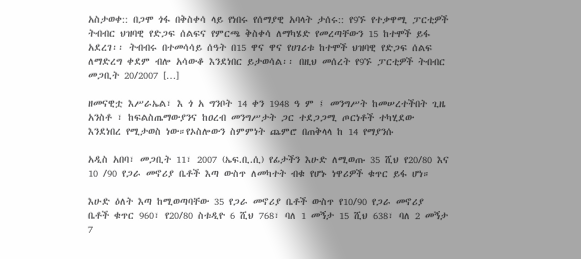አስታወቀ:: በጋሞ ጎፋ በቅስቀሳ ላይ የነበሩ የሰማያዊ አባላት ታሰሩ:: የ9ኙ የተቃዋሚ ፓርቲዎች ትብብር ህዝባዊ የድጋፍ ሰልፍና የምርጫ ቅስቀሳ ለማካሄድ የመረጣቸውን 15 ከተሞች ይፋ አደረገ፡፡ ትብብሩ በተመሳሳይ ሰዓት በ15 ዋና ዋና የሀገሪቱ ከተሞች ህዝባዊ የድጋፍ ሰልፍ ለማድረግ ቀደም ብሎ አሳውቆ እንደነበር ይታወሳል፡፡ በዚህ መሰረት የ9ኙ ፓርቲዎች ትብብር መጋቢት 20/2007 […]

ዘመናዊቷ እሥራኤል፣ እ ጎ አ ግንቦት 14 ቀን 1948 ዓ ም ፤ መንግሥት ከመሠረተችበት ጊዜ አንስቶ ፣ ከፍልስጤማውያንና ከዐረብ መንግሥታት ጋር ተደጋጋሚ ጦርነቶች ተካሂደው እንደነበረ የሚታወስ ነው።የኦስሎውን ስምምነት ጨምሮ በጠቅላላ ከ 14 የማያንሱ

አዲስ አበባ፣ መጋቢት 11፣ 2007 (ኤፍ.ቢ.ሲ) የፊታችን እሁድ ለሚወጡ 35 ሺህ የ20/80 እና 10 /90 የጋራ መኖሪያ ቤቶች እጣ ውስጥ ለመካተት ብቁ የሆኑ ነዋሪዎች ቁጥር ይፋ ሆነ።

እሁድ ዕለት እጣ ከሚወጣባቸው 35 የጋራ መኖሪያ ቤቶች ውስጥ የ10/90 የጋራ መኖሪያ ቤቶች ቁጥር 960፣ የ20/80 ስቱዲዮ 6 ሺህ 768፣ ባለ 1 መኝታ 15 ሺህ 638፣ ባለ 2 መኝታ 7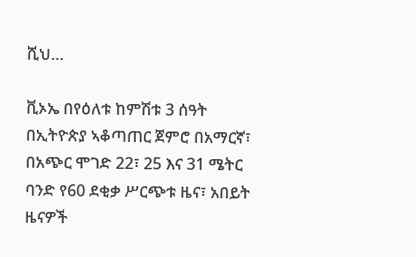ሺህ…

ቪኦኤ በየዕለቱ ከምሽቱ 3 ሰዓት በኢትዮጵያ ኣቆጣጠር ጀምሮ በአማርኛ፣ በአጭር ሞገድ 22፣ 25 እና 31 ሜትር ባንድ የ60 ደቂቃ ሥርጭቱ ዜና፣ አበይት ዜናዎች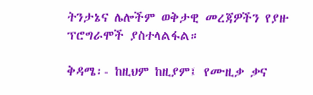ትንታኔና ሌሎችም ወቅታዊ መረጃዎችን የያዙ ፕሮግራሞች ያስተላልፋል።

ቅዳሜ፡- ከዚህም ከዚያም፤ የሙዚቃ ቃና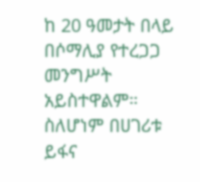ከ 20 ዓመታት በላይ በሶማሊያ የተረጋጋ መንግሥት አይስተዋልም። ስለሆነም በሀገሪቱ ይፋና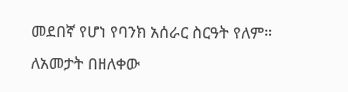መደበኛ የሆነ የባንክ አሰራር ስርዓት የለም። ለአመታት በዘለቀው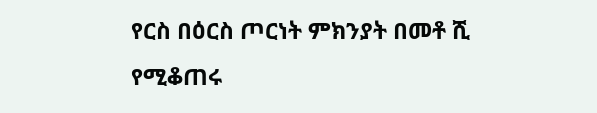የርስ በዕርስ ጦርነት ምክንያት በመቶ ሺ የሚቆጠሩ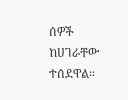ሰዎች ከሀገራቸው ተሰደዋል።